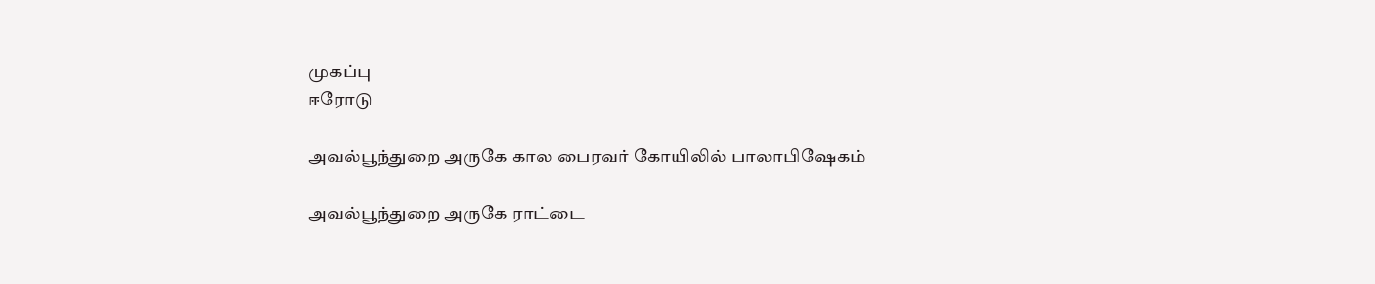முகப்பு
ஈரோடு

அவல்பூந்துறை அருகே கால பைரவர் கோயிலில் பாலாபிஷேகம்

அவல்பூந்துறை அருகே ராட்டை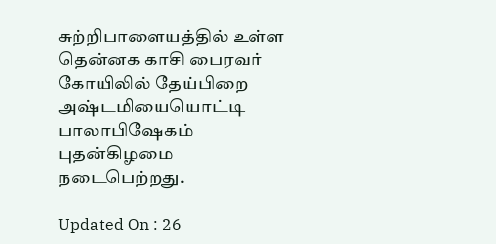சுற்றிபாளையத்தில் உள்ள தென்னக காசி பைரவர் கோயிலில் தேய்பிறை அஷ்டமியையொட்டி பாலாபிஷேகம் புதன்கிழமை நடைபெற்றது.

Updated On : 26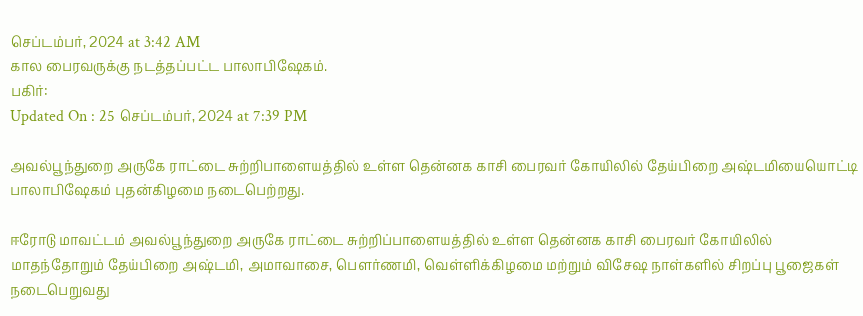செப்டம்பர், 2024 at 3:42 AM
கால பைரவருக்கு நடத்தப்பட்ட பாலாபிஷேகம்.
பகிர்:
Updated On : 25 செப்டம்பர், 2024 at 7:39 PM

அவல்பூந்துறை அருகே ராட்டை சுற்றிபாளையத்தில் உள்ள தென்னக காசி பைரவர் கோயிலில் தேய்பிறை அஷ்டமியையொட்டி பாலாபிஷேகம் புதன்கிழமை நடைபெற்றது.

ஈரோடு மாவட்டம் அவல்பூந்துறை அருகே ராட்டை சுற்றிப்பாளையத்தில் உள்ள தென்னக காசி பைரவர் கோயிலில் மாதந்தோறும் தேய்பிறை அஷ்டமி, அமாவாசை, பௌர்ணமி, வெள்ளிக்கிழமை மற்றும் விசேஷ நாள்களில் சிறப்பு பூஜைகள் நடைபெறுவது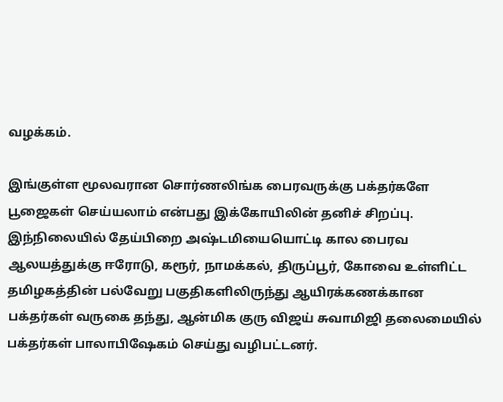வழக்கம்.

இங்குள்ள மூலவரான சொர்ணலிங்க பைரவருக்கு பக்தர்களே பூஜைகள் செய்யலாம் என்பது இக்கோயிலின் தனிச் சிறப்பு. இந்நிலையில் தேய்பிறை அஷ்டமியையொட்டி கால பைரவ ஆலயத்துக்கு ஈரோடு, கரூர், நாமக்கல், திருப்பூர், கோவை உள்ளிட்ட தமிழகத்தின் பல்வேறு பகுதிகளிலிருந்து ஆயிரக்கணக்கான பக்தர்கள் வருகை தந்து, ஆன்மிக குரு விஜய் சுவாமிஜி தலைமையில் பக்தர்கள் பாலாபிஷேகம் செய்து வழிபட்டனர்.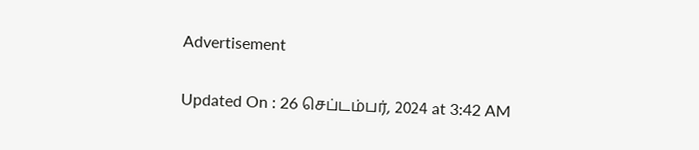Advertisement

Updated On : 26 செப்டம்பர், 2024 at 3:42 AM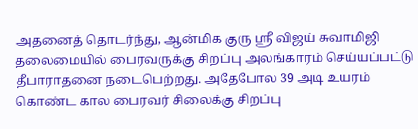அதனைத் தொடர்ந்து, ஆன்மிக குரு ஸ்ரீ விஜய் சுவாமிஜி தலைமையில் பைரவருக்கு சிறப்பு அலங்காரம் செய்யப்பட்டு தீபாராதனை நடைபெற்றது. அதேபோல 39 அடி உயரம் கொண்ட கால பைரவர் சிலைக்கு சிறப்பு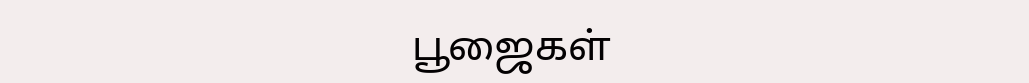பூஜைகள்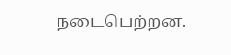நடைபெற்றன.